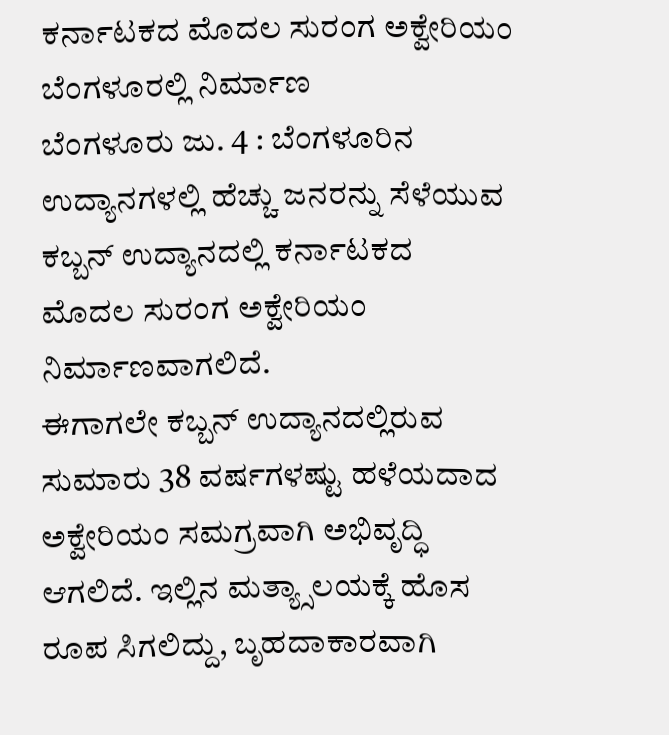ಕರ್ನಾಟಕದ ಮೊದಲ ಸುರಂಗ ಅಕ್ವೇರಿಯಂ ಬೆಂಗಳೂರಲ್ಲಿ ನಿರ್ಮಾಣ
ಬೆಂಗಳೂರು ಜು. 4 : ಬೆಂಗಳೂರಿನ ಉದ್ಯಾನಗಳಲ್ಲಿ ಹೆಚ್ಚು ಜನರನ್ನು ಸೆಳೆಯುವ ಕಬ್ಬನ್ ಉದ್ಯಾನದಲ್ಲಿ ಕರ್ನಾಟಕದ ಮೊದಲ ಸುರಂಗ ಅಕ್ವೇರಿಯಂ ನಿರ್ಮಾಣವಾಗಲಿದೆ.
ಈಗಾಗಲೇ ಕಬ್ಬನ್ ಉದ್ಯಾನದಲ್ಲಿರುವ ಸುಮಾರು 38 ವರ್ಷಗಳಷ್ಟು ಹಳೆಯದಾದ ಅಕ್ವೇರಿಯಂ ಸಮಗ್ರವಾಗಿ ಅಭಿವೃದ್ಧಿ ಆಗಲಿದೆ. ಇಲ್ಲಿನ ಮತ್ಯ್ಸಾಲಯಕ್ಕೆ ಹೊಸ ರೂಪ ಸಿಗಲಿದ್ದು, ಬೃಹದಾಕಾರವಾಗಿ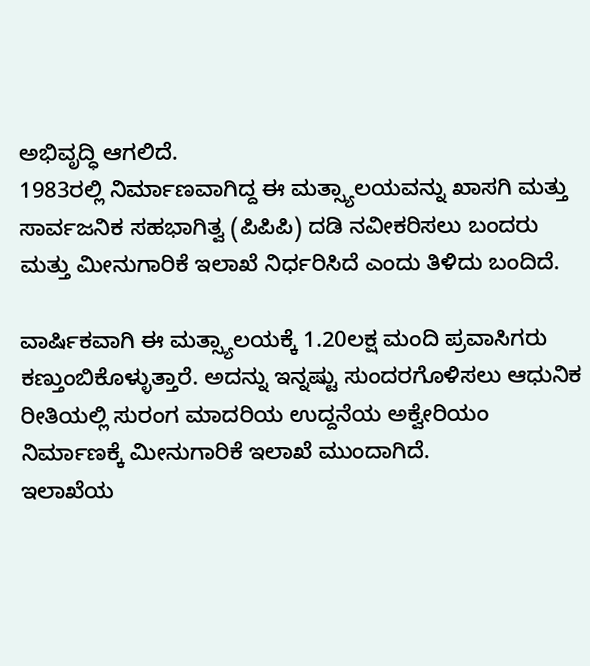ಅಭಿವೃದ್ಧಿ ಆಗಲಿದೆ.
1983ರಲ್ಲಿ ನಿರ್ಮಾಣವಾಗಿದ್ದ ಈ ಮತ್ಸ್ಯಾಲಯವನ್ನು ಖಾಸಗಿ ಮತ್ತು ಸಾರ್ವಜನಿಕ ಸಹಭಾಗಿತ್ವ (ಪಿಪಿಪಿ) ದಡಿ ನವೀಕರಿಸಲು ಬಂದರು ಮತ್ತು ಮೀನುಗಾರಿಕೆ ಇಲಾಖೆ ನಿರ್ಧರಿಸಿದೆ ಎಂದು ತಿಳಿದು ಬಂದಿದೆ.

ವಾರ್ಷಿಕವಾಗಿ ಈ ಮತ್ಸ್ಯಾಲಯಕ್ಕೆ 1.20ಲಕ್ಷ ಮಂದಿ ಪ್ರವಾಸಿಗರು ಕಣ್ತುಂಬಿಕೊಳ್ಳುತ್ತಾರೆ. ಅದನ್ನು ಇನ್ನಷ್ಟು ಸುಂದರಗೊಳಿಸಲು ಆಧುನಿಕ ರೀತಿಯಲ್ಲಿ ಸುರಂಗ ಮಾದರಿಯ ಉದ್ದನೆಯ ಅಕ್ವೇರಿಯಂ ನಿರ್ಮಾಣಕ್ಕೆ ಮೀನುಗಾರಿಕೆ ಇಲಾಖೆ ಮುಂದಾಗಿದೆ.
ಇಲಾಖೆಯ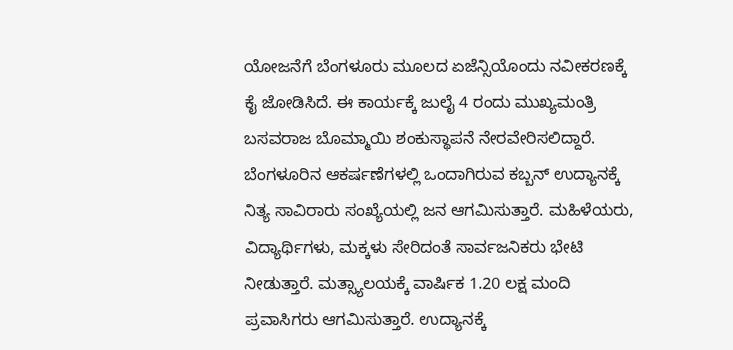ಯೋಜನೆಗೆ ಬೆಂಗಳೂರು ಮೂಲದ ಏಜೆನ್ಸಿಯೊಂದು ನವೀಕರಣಕ್ಕೆ ಕೈ ಜೋಡಿಸಿದೆ. ಈ ಕಾರ್ಯಕ್ಕೆ ಜುಲೈ 4 ರಂದು ಮುಖ್ಯಮಂತ್ರಿ ಬಸವರಾಜ ಬೊಮ್ಮಾಯಿ ಶಂಕುಸ್ಥಾಪನೆ ನೇರವೇರಿಸಲಿದ್ದಾರೆ.
ಬೆಂಗಳೂರಿನ ಆಕರ್ಷಣೆಗಳಲ್ಲಿ ಒಂದಾಗಿರುವ ಕಬ್ಬನ್ ಉದ್ಯಾನಕ್ಕೆ ನಿತ್ಯ ಸಾವಿರಾರು ಸಂಖ್ಯೆಯಲ್ಲಿ ಜನ ಆಗಮಿಸುತ್ತಾರೆ. ಮಹಿಳೆಯರು, ವಿದ್ಯಾರ್ಥಿಗಳು, ಮಕ್ಕಳು ಸೇರಿದಂತೆ ಸಾರ್ವಜನಿಕರು ಭೇಟಿ ನೀಡುತ್ತಾರೆ. ಮತ್ಸ್ಯಾಲಯಕ್ಕೆ ವಾರ್ಷಿಕ 1.20 ಲಕ್ಷ ಮಂದಿ ಪ್ರವಾಸಿಗರು ಆಗಮಿಸುತ್ತಾರೆ. ಉದ್ಯಾನಕ್ಕೆ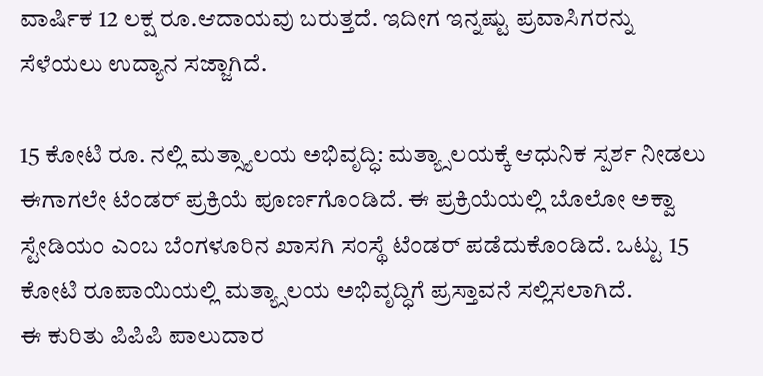ವಾರ್ಷಿಕ 12 ಲಕ್ಷ ರೂ.ಆದಾಯವು ಬರುತ್ತದೆ. ಇದೀಗ ಇನ್ನಷ್ಟು ಪ್ರವಾಸಿಗರನ್ನು ಸೆಳೆಯಲು ಉದ್ಯಾನ ಸಜ್ಜಾಗಿದೆ.

15 ಕೋಟಿ ರೂ. ನಲ್ಲಿ ಮತ್ಸ್ಯಾಲಯ ಅಭಿವೃದ್ಧಿ: ಮತ್ಯ್ಸಾಲಯಕ್ಕೆ ಆಧುನಿಕ ಸ್ಪರ್ಶ ನೀಡಲು ಈಗಾಗಲೇ ಟೆಂಡರ್ ಪ್ರಕ್ರಿಯೆ ಪೂರ್ಣಗೊಂಡಿದೆ. ಈ ಪ್ರಕ್ರಿಯೆಯಲ್ಲಿ ಬೊಲೋ ಅಕ್ವಾ ಸ್ಟೇಡಿಯಂ ಎಂಬ ಬೆಂಗಳೂರಿನ ಖಾಸಗಿ ಸಂಸ್ಥೆ ಟೆಂಡರ್ ಪಡೆದುಕೊಂಡಿದೆ. ಒಟ್ಟು 15 ಕೋಟಿ ರೂಪಾಯಿಯಲ್ಲಿ ಮತ್ಯ್ಸಾಲಯ ಅಭಿವೃದ್ಧಿಗೆ ಪ್ರಸ್ತಾವನೆ ಸಲ್ಲಿಸಲಾಗಿದೆ.
ಈ ಕುರಿತು ಪಿಪಿಪಿ ಪಾಲುದಾರ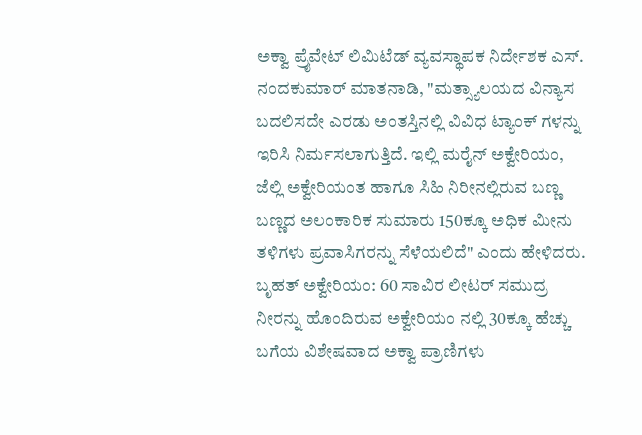ಅಕ್ವಾ ಪ್ರೈವೇಟ್ ಲಿಮಿಟೆಡ್ ವ್ಯವಸ್ಥಾಪಕ ನಿರ್ದೇಶಕ ಎಸ್. ನಂದಕುಮಾರ್ ಮಾತನಾಡಿ, "ಮತ್ಸ್ಯಾಲಯದ ವಿನ್ಯಾಸ ಬದಲಿಸದೇ ಎರಡು ಅಂತಸ್ತಿನಲ್ಲಿ ವಿವಿಧ ಟ್ಯಾಂಕ್ ಗಳನ್ನು ಇರಿಸಿ ನಿರ್ಮಸಲಾಗುತ್ತಿದೆ. ಇಲ್ಲಿ ಮರೈನ್ ಅಕ್ವೇರಿಯಂ, ಜೆಲ್ಲಿ ಅಕ್ವೇರಿಯಂತ ಹಾಗೂ ಸಿಹಿ ನಿರೀನಲ್ಲಿರುವ ಬಣ್ಣ ಬಣ್ಣದ ಅಲಂಕಾರಿಕ ಸುಮಾರು 150ಕ್ಕೂ ಅಧಿಕ ಮೀನು ತಳಿಗಳು ಪ್ರವಾಸಿಗರನ್ನು ಸೆಳೆಯಲಿದೆ" ಎಂದು ಹೇಳಿದರು.
ಬೃಹತ್ ಅಕ್ವೇರಿಯಂ: 60 ಸಾವಿರ ಲೀಟರ್ ಸಮುದ್ರ ನೀರನ್ನು ಹೊಂದಿರುವ ಅಕ್ವೇರಿಯಂ ನಲ್ಲಿ 30ಕ್ಕೂ ಹೆಚ್ಚು ಬಗೆಯ ವಿಶೇಷವಾದ ಅಕ್ವಾ ಪ್ರಾಣಿಗಳು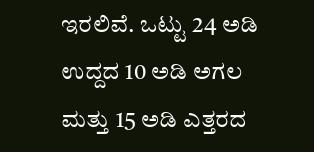ಇರಲಿವೆ. ಒಟ್ಟು 24 ಅಡಿ ಉದ್ದದ 10 ಅಡಿ ಅಗಲ ಮತ್ತು 15 ಅಡಿ ಎತ್ತರದ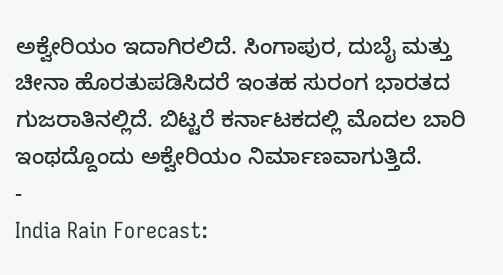ಅಕ್ವೇರಿಯಂ ಇದಾಗಿರಲಿದೆ. ಸಿಂಗಾಪುರ, ದುಬೈ ಮತ್ತು ಚೀನಾ ಹೊರತುಪಡಿಸಿದರೆ ಇಂತಹ ಸುರಂಗ ಭಾರತದ ಗುಜರಾತಿನಲ್ಲಿದೆ. ಬಿಟ್ಟರೆ ಕರ್ನಾಟಕದಲ್ಲಿ ಮೊದಲ ಬಾರಿ ಇಂಥದ್ದೊಂದು ಅಕ್ವೇರಿಯಂ ನಿರ್ಮಾಣವಾಗುತ್ತಿದೆ.
-
India Rain Forecast: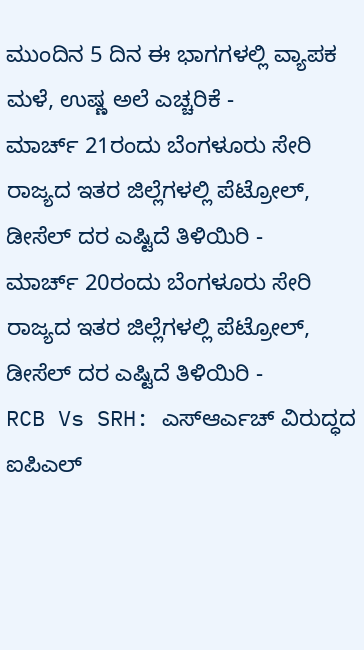ಮುಂದಿನ 5 ದಿನ ಈ ಭಾಗಗಳಲ್ಲಿ ವ್ಯಾಪಕ ಮಳೆ, ಉಷ್ಣ ಅಲೆ ಎಚ್ಚರಿಕೆ -
ಮಾರ್ಚ್ 21ರಂದು ಬೆಂಗಳೂರು ಸೇರಿ ರಾಜ್ಯದ ಇತರ ಜಿಲ್ಲೆಗಳಲ್ಲಿ ಪೆಟ್ರೋಲ್, ಡೀಸೆಲ್ ದರ ಎಷ್ಟಿದೆ ತಿಳಿಯಿರಿ -
ಮಾರ್ಚ್ 20ರಂದು ಬೆಂಗಳೂರು ಸೇರಿ ರಾಜ್ಯದ ಇತರ ಜಿಲ್ಲೆಗಳಲ್ಲಿ ಪೆಟ್ರೋಲ್, ಡೀಸೆಲ್ ದರ ಎಷ್ಟಿದೆ ತಿಳಿಯಿರಿ -
RCB Vs SRH: ಎಸ್ಆರ್ಎಚ್ ವಿರುದ್ಧದ ಐಪಿಎಲ್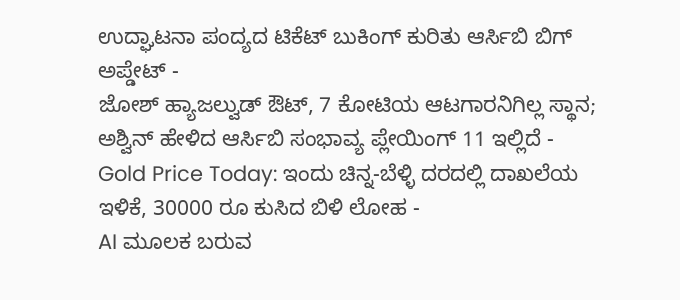ಉದ್ಘಾಟನಾ ಪಂದ್ಯದ ಟಿಕೆಟ್ ಬುಕಿಂಗ್ ಕುರಿತು ಆರ್ಸಿಬಿ ಬಿಗ್ ಅಪ್ಡೇಟ್ -
ಜೋಶ್ ಹ್ಯಾಜಲ್ವುಡ್ ಔಟ್, 7 ಕೋಟಿಯ ಆಟಗಾರನಿಗಿಲ್ಲ ಸ್ಥಾನ; ಅಶ್ವಿನ್ ಹೇಳಿದ ಆರ್ಸಿಬಿ ಸಂಭಾವ್ಯ ಪ್ಲೇಯಿಂಗ್ 11 ಇಲ್ಲಿದೆ -
Gold Price Today: ಇಂದು ಚಿನ್ನ-ಬೆಳ್ಳಿ ದರದಲ್ಲಿ ದಾಖಲೆಯ ಇಳಿಕೆ, 30000 ರೂ ಕುಸಿದ ಬಿಳಿ ಲೋಹ -
AI ಮೂಲಕ ಬರುವ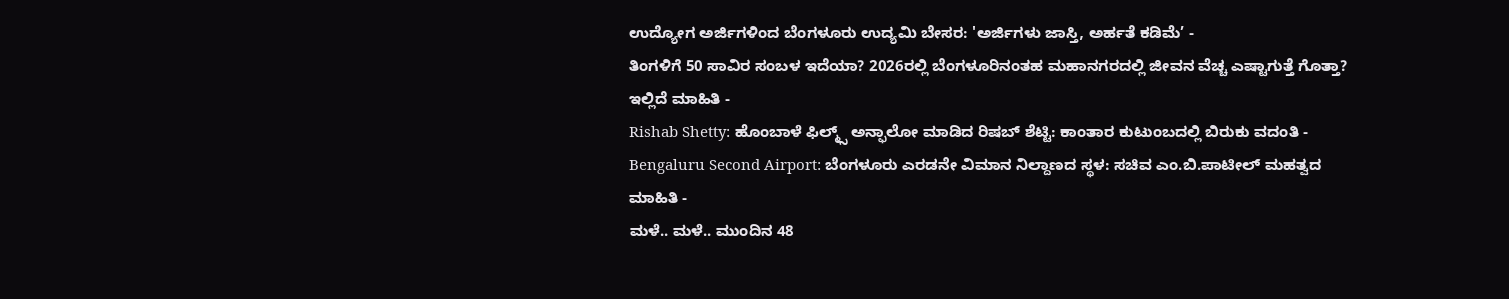ಉದ್ಯೋಗ ಅರ್ಜಿಗಳಿಂದ ಬೆಂಗಳೂರು ಉದ್ಯಮಿ ಬೇಸರ: 'ಅರ್ಜಿಗಳು ಜಾಸ್ತಿ, ಅರ್ಹತೆ ಕಡಿಮೆ’ -
ತಿಂಗಳಿಗೆ 50 ಸಾವಿರ ಸಂಬಳ ಇದೆಯಾ? 2026ರಲ್ಲಿ ಬೆಂಗಳೂರಿನಂತಹ ಮಹಾನಗರದಲ್ಲಿ ಜೀವನ ವೆಚ್ಚ ಎಷ್ಟಾಗುತ್ತೆ ಗೊತ್ತಾ? ಇಲ್ಲಿದೆ ಮಾಹಿತಿ -
Rishab Shetty: ಹೊಂಬಾಳೆ ಫಿಲ್ಮ್ಸ್ ಅನ್ಫಾಲೋ ಮಾಡಿದ ರಿಷಬ್ ಶೆಟ್ಟಿ: ಕಾಂತಾರ ಕುಟುಂಬದಲ್ಲಿ ಬಿರುಕು ವದಂತಿ -
Bengaluru Second Airport: ಬೆಂಗಳೂರು ಎರಡನೇ ವಿಮಾನ ನಿಲ್ದಾಣದ ಸ್ಥಳ: ಸಚಿವ ಎಂ.ಬಿ.ಪಾಟೀಲ್ ಮಹತ್ವದ ಮಾಹಿತಿ -
ಮಳೆ.. ಮಳೆ.. ಮುಂದಿನ 48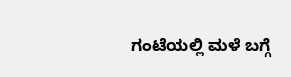ಗಂಟೆಯಲ್ಲಿ ಮಳೆ ಬಗ್ಗೆ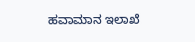ಹವಾಮಾನ ಇಲಾಖೆ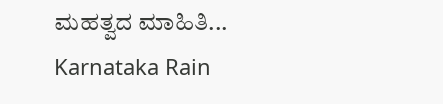ಮಹತ್ವದ ಮಾಹಿತಿ... Karnataka Rain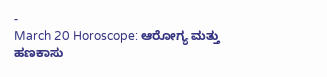-
March 20 Horoscope: ಆರೋಗ್ಯ ಮತ್ತು ಹಣಕಾಸು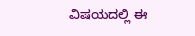ವಿಷಯದಲ್ಲಿ ಈ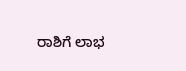ರಾಶಿಗೆ ಲಾಭ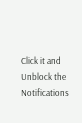Click it and Unblock the Notifications